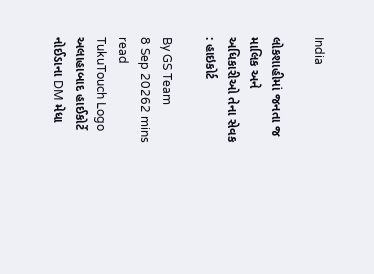India

લોકશાહીમાં જનતા જ માલિક અને અધિકારીઓ તેના સેવક : હાઇકોર્ટ

By GS Team
8 Sep 20262 mins read
TukuTouch Logo
અલાહાબાદ હાઈકોર્ટે નોઈડાના DM મેધા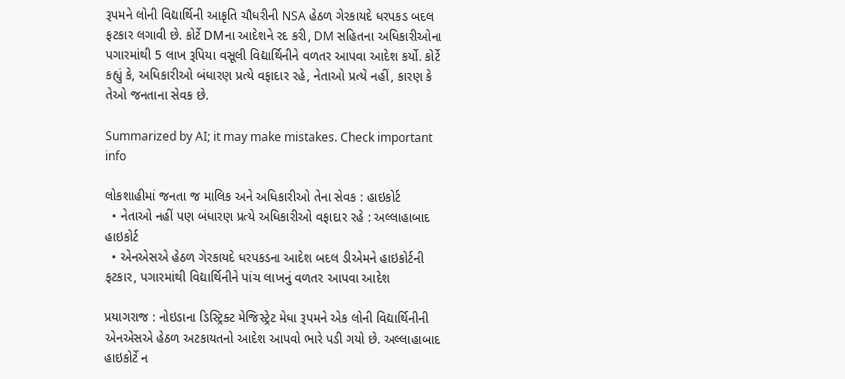રૂપમને લોની વિદ્યાર્થિની આકૃતિ ચૌધરીની NSA હેઠળ ગેરકાયદે ધરપકડ બદલ ફટકાર લગાવી છે. કોર્ટે DMના આદેશને રદ કરી, DM સહિતના અધિકારીઓના પગારમાંથી 5 લાખ રૂપિયા વસૂલી વિદ્યાર્થિનીને વળતર આપવા આદેશ કર્યો. કોર્ટે કહ્યું કે, અધિકારીઓ બંધારણ પ્રત્યે વફાદાર રહે, નેતાઓ પ્રત્યે નહીં, કારણ કે તેઓ જનતાના સેવક છે.

Summarized by AI; it may make mistakes. Check important info

લોકશાહીમાં જનતા જ માલિક અને અધિકારીઓ તેના સેવક : હાઇકોર્ટ
  • નેતાઓ નહીં પણ બંધારણ પ્રત્યે અધિકારીઓ વફાદાર રહે : અલ્લાહાબાદ હાઇકોર્ટ
  • એનએસએ હેઠળ ગેરકાયદે ધરપકડના આદેશ બદલ ડીએમને હાઇકોર્ટની ફટકાર, પગારમાંથી વિદ્યાર્થિનીને પાંચ લાખનું વળતર આપવા આદેશ

પ્રયાગરાજ : નોઇડાના ડિસ્ટ્રિક્ટ મેજિસ્ટ્રેટ મેધા રૂપમને એક લોની વિદ્યાર્થિનીની એનએસએ હેઠળ અટકાયતનો આદેશ આપવો ભારે પડી ગયો છે. અલ્લાહાબાદ હાઇકોર્ટે ન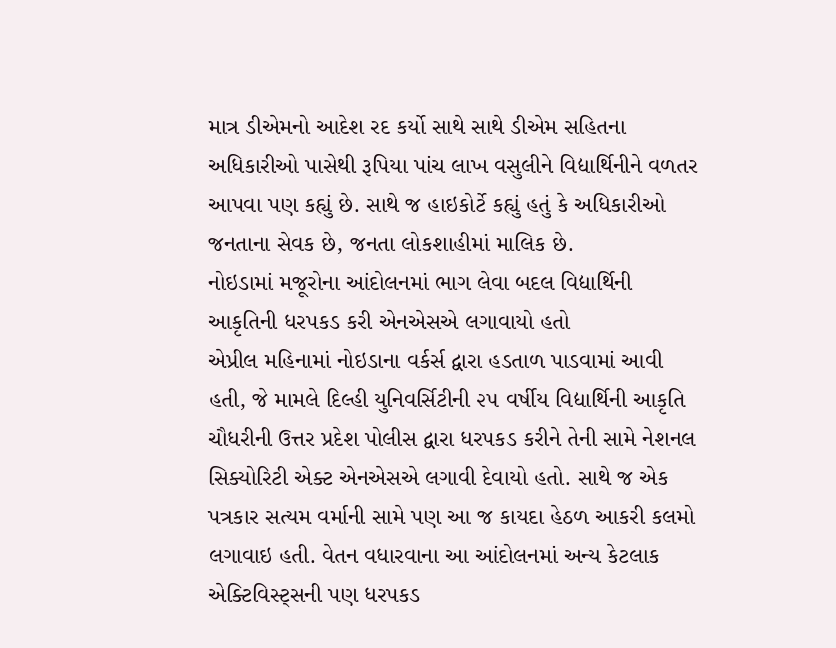માત્ર ડીએમનો આદેશ રદ કર્યો સાથે સાથે ડીએમ સહિતના અધિકારીઓ પાસેથી રૂપિયા પાંચ લાખ વસુલીને વિદ્યાર્થિનીને વળતર આપવા પણ કહ્યું છે. સાથે જ હાઇકોર્ટે કહ્યું હતું કે અધિકારીઓ જનતાના સેવક છે, જનતા લોકશાહીમાં માલિક છે.
નોઇડામાં મજૂરોના આંદોલનમાં ભાગ લેવા બદલ વિદ્યાર્થિની આકૃતિની ધરપકડ કરી એનએસએ લગાવાયો હતો
એપ્રીલ મહિનામાં નોઇડાના વર્કર્સ દ્વારા હડતાળ પાડવામાં આવી હતી, જે મામલે દિલ્હી યુનિવર્સિટીની ૨૫ વર્ષીય વિદ્યાર્થિની આકૃતિ ચૌધરીની ઉત્તર પ્રદેશ પોલીસ દ્વારા ધરપકડ કરીને તેની સામે નેશનલ સિક્યોરિટી એક્ટ એનએસએ લગાવી દેવાયો હતો. સાથે જ એક પત્રકાર સત્યમ વર્માની સામે પણ આ જ કાયદા હેઠળ આકરી કલમો લગાવાઇ હતી. વેતન વધારવાના આ આંદોલનમાં અન્ય કેટલાક એક્ટિવિસ્ટ્સની પણ ધરપકડ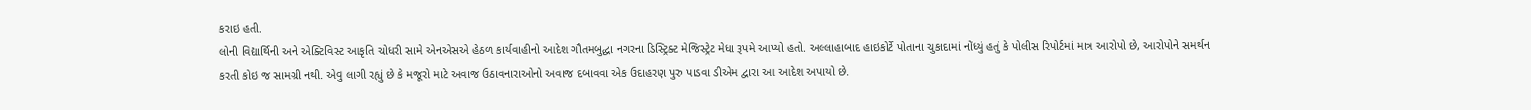કરાઇ હતી.
લોની વિદ્યાર્થિની અને એક્ટિવિસ્ટ આકૃતિ ચોધરી સામે એનએસએ હેઠળ કાર્યવાહીનો આદેશ ગૌતમબુદ્ધા નગરના ડિસ્ટ્રિક્ટ મેજિસ્ટ્રેટ મેધા રૂપમે આપ્યો હતો. અલ્લાહાબાદ હાઇકોર્ટે પોતાના ચુકાદામાં નોંધ્યું હતું કે પોલીસ રિપોર્ટમાં માત્ર આરોપો છે, આરોપોને સમર્થન કરતી કોઇ જ સામગ્રી નથી. એવુ લાગી રહ્યું છે કે મજૂરો માટે અવાજ ઉઠાવનારાઓનો અવાજ દબાવવા એક ઉદાહરણ પુરુ પાડવા ડીએમ દ્વારા આ આદેશ અપાયો છે.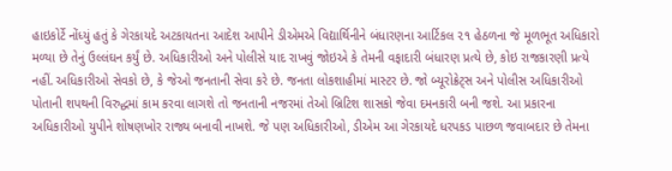હાઇકોર્ટે નોંધ્યું હતું કે ગેરકાયદે અટકાયતના આદેશ આપીને ડીએમએ વિદ્યાર્થિનીને બંધારણના આર્ટિકલ ૨૧ હેઠળના જે મૂળભૂત અધિકારો મળ્યા છે તેનું ઉલ્લંઘન કર્યું છે. અધિકારીઓ અને પોલીસે યાદ રાખવું જોઇએ કે તેમની વફાદારી બંધારણ પ્રત્યે છે, કોઇ રાજકારણી પ્રત્યે નહીં. અધિકારીઓ સેવકો છે, કે જેઓ જનતાની સેવા કરે છે. જનતા લોકશાહીમાં માસ્ટર છે. જો બ્યૂરોક્રેટ્સ અને પોલીસ અધિકારીઓ પોતાની શપથની વિરુદ્ધમાં કામ કરવા લાગશે તો જનતાની નજરમાં તેઓ બ્રિટિશ શાસકો જેવા દમનકારી બની જશે. આ પ્રકારના અધિકારીઓ યુપીને શોષણખોર રાજ્ય બનાવી નાખશે. જે પણ અધિકારીઓ, ડીએમ આ ગેરકાયદે ધરપકડ પાછળ જવાબદાર છે તેમના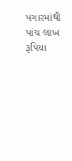પગારમાંથી પાંચ લાખ રૂપિયા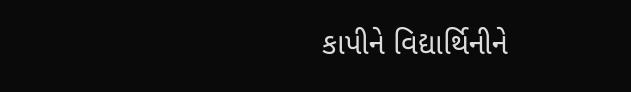કાપીને વિદ્યાર્થિનીને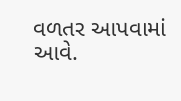વળતર આપવામાં આવે.